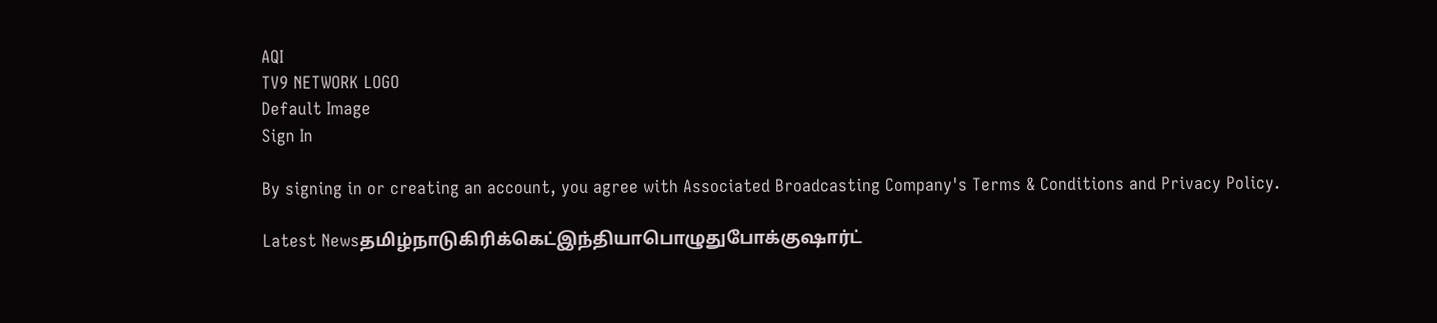AQI
TV9 NETWORK LOGO
Default Image
Sign In

By signing in or creating an account, you agree with Associated Broadcasting Company's Terms & Conditions and Privacy Policy.

Latest Newsதமிழ்நாடுகிரிக்கெட்இந்தியாபொழுதுபோக்குஷார்ட்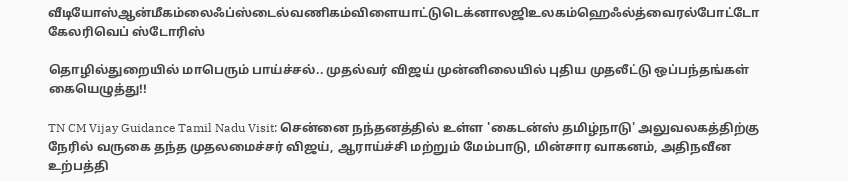வீடியோஸ்ஆன்மீகம்லைஃப்ஸ்டைல்வணிகம்விளையாட்டுடெக்னாலஜிஉலகம்ஹெஃல்த்வைரல்போட்டோ கேலரிவெப் ஸ்டோரிஸ்

தொழில்துறையில் மாபெரும் பாய்ச்சல்.. முதல்வர் விஜய் முன்னிலையில் புதிய முதலீட்டு ஒப்பந்தங்கள் கையெழுத்து!!

TN CM Vijay Guidance Tamil Nadu Visit: சென்னை நந்தனத்தில் உள்ள 'கைடன்ஸ் தமிழ்நாடு' அலுவலகத்திற்கு நேரில் வருகை தந்த முதலமைச்சர் விஜய், ஆராய்ச்சி மற்றும் மேம்பாடு, மின்சார வாகனம், அதிநவீன உற்பத்தி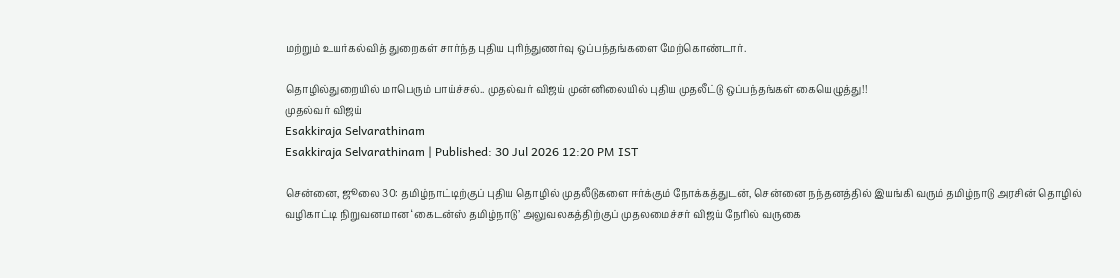மற்றும் உயர்கல்வித் துறைகள் சார்ந்த புதிய புரிந்துணர்வு ஒப்பந்தங்களை மேற்கொண்டார்.

தொழில்துறையில் மாபெரும் பாய்ச்சல்.. முதல்வர் விஜய் முன்னிலையில் புதிய முதலீட்டு ஒப்பந்தங்கள் கையெழுத்து!!
முதல்வர் விஜய்
Esakkiraja Selvarathinam
Esakkiraja Selvarathinam | Published: 30 Jul 2026 12:20 PM IST

சென்னை, ஜூலை 30: தமிழ்நாட்டிற்குப் புதிய தொழில் முதலீடுகளை ஈர்க்கும் நோக்கத்துடன், சென்னை நந்தனத்தில் இயங்கி வரும் தமிழ்நாடு அரசின் தொழில் வழிகாட்டி நிறுவனமான ‘கைடன்ஸ் தமிழ்நாடு’ அலுவலகத்திற்குப் முதலமைச்சர் விஜய் நேரில் வருகை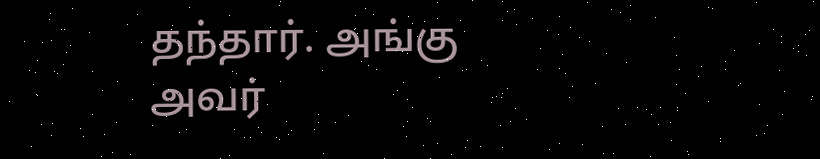தந்தார். அங்கு அவர்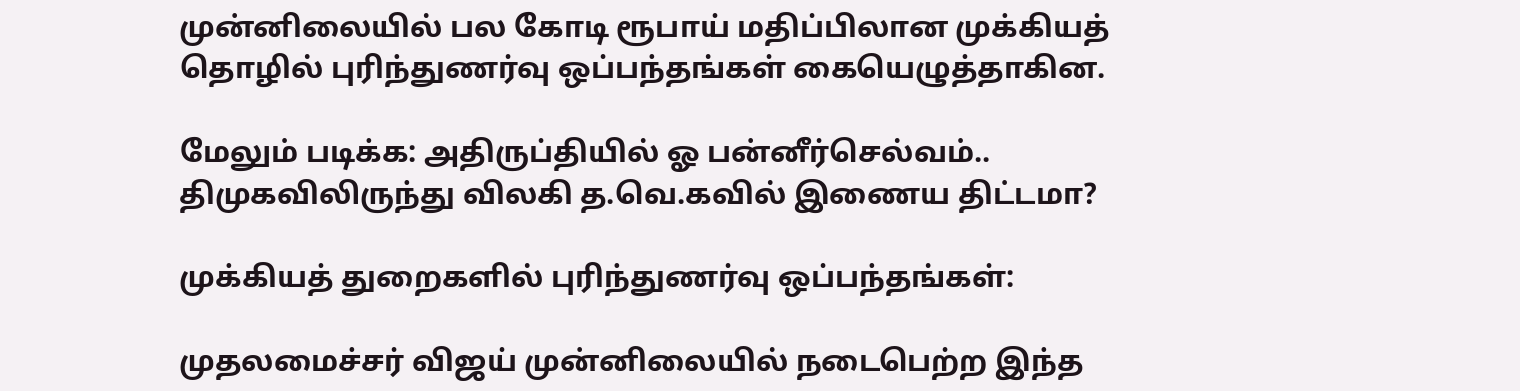முன்னிலையில் பல கோடி ரூபாய் மதிப்பிலான முக்கியத் தொழில் புரிந்துணர்வு ஒப்பந்தங்கள் கையெழுத்தாகின.

மேலும் படிக்க: அதிருப்தியில் ஓ பன்னீர்செல்வம்.. திமுகவிலிருந்து விலகி த.வெ.கவில் இணைய திட்டமா?

முக்கியத் துறைகளில் புரிந்துணர்வு ஒப்பந்தங்கள்:

முதலமைச்சர் விஜய் முன்னிலையில் நடைபெற்ற இந்த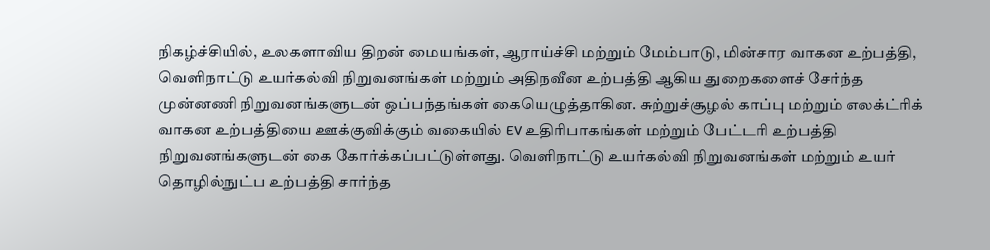நிகழ்ச்சியில், உலகளாவிய திறன் மையங்கள், ஆராய்ச்சி மற்றும் மேம்பாடு, மின்சார வாகன உற்பத்தி, வெளிநாட்டு உயர்கல்வி நிறுவனங்கள் மற்றும் அதிநவீன உற்பத்தி ஆகிய துறைகளைச் சேர்ந்த முன்னணி நிறுவனங்களுடன் ஒப்பந்தங்கள் கையெழுத்தாகின. சுற்றுச்சூழல் காப்பு மற்றும் எலக்ட்ரிக் வாகன உற்பத்தியை ஊக்குவிக்கும் வகையில் EV உதிரிபாகங்கள் மற்றும் பேட்டரி உற்பத்தி நிறுவனங்களுடன் கை கோர்க்கப்பட்டுள்ளது. வெளிநாட்டு உயர்கல்வி நிறுவனங்கள் மற்றும் உயர் தொழில்நுட்ப உற்பத்தி சார்ந்த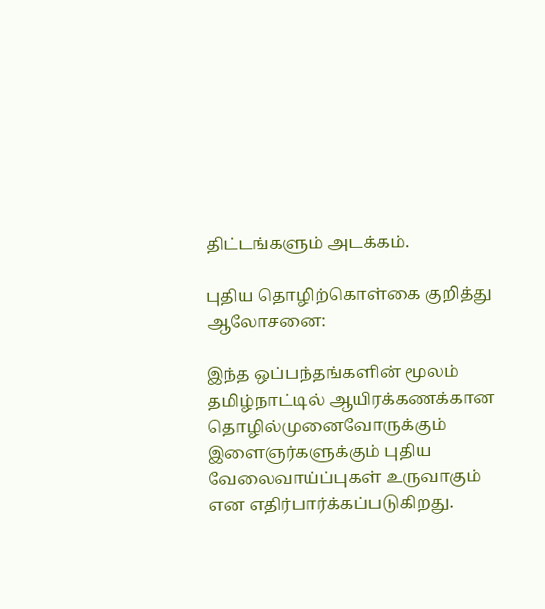திட்டங்களும் அடக்கம்.

புதிய தொழிற்கொள்கை குறித்து ஆலோசனை:

இந்த ஒப்பந்தங்களின் மூலம் தமிழ்நாட்டில் ஆயிரக்கணக்கான தொழில்முனைவோருக்கும் இளைஞர்களுக்கும் புதிய வேலைவாய்ப்புகள் உருவாகும் என எதிர்பார்க்கப்படுகிறது.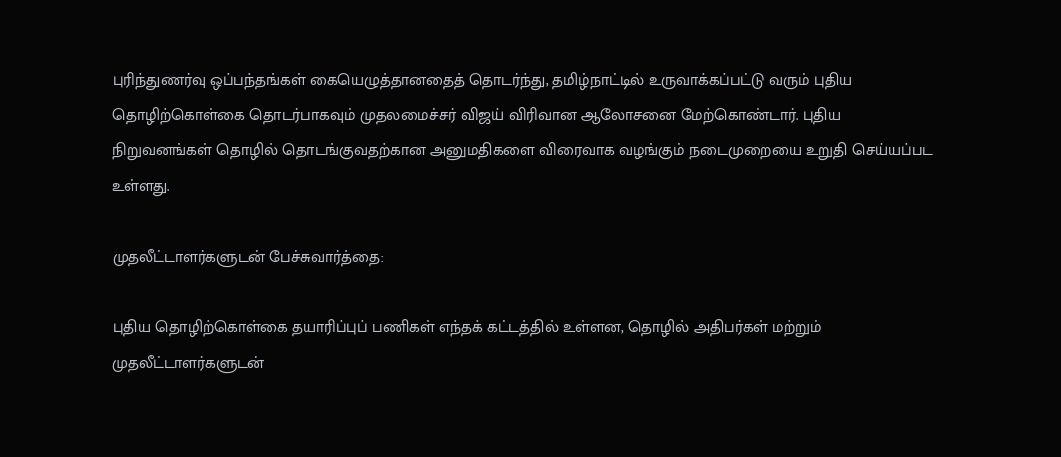புரிந்துணர்வு ஒப்பந்தங்கள் கையெழுத்தானதைத் தொடர்ந்து, தமிழ்நாட்டில் உருவாக்கப்பட்டு வரும் புதிய தொழிற்கொள்கை தொடர்பாகவும் முதலமைச்சர் விஜய் விரிவான ஆலோசனை மேற்கொண்டார். புதிய நிறுவனங்கள் தொழில் தொடங்குவதற்கான அனுமதிகளை விரைவாக வழங்கும் நடைமுறையை உறுதி செய்யப்பட உள்ளது.

முதலீட்டாளர்களுடன் பேச்சுவார்த்தை:

புதிய தொழிற்கொள்கை தயாரிப்புப் பணிகள் எந்தக் கட்டத்தில் உள்ளன, தொழில் அதிபர்கள் மற்றும் முதலீட்டாளர்களுடன்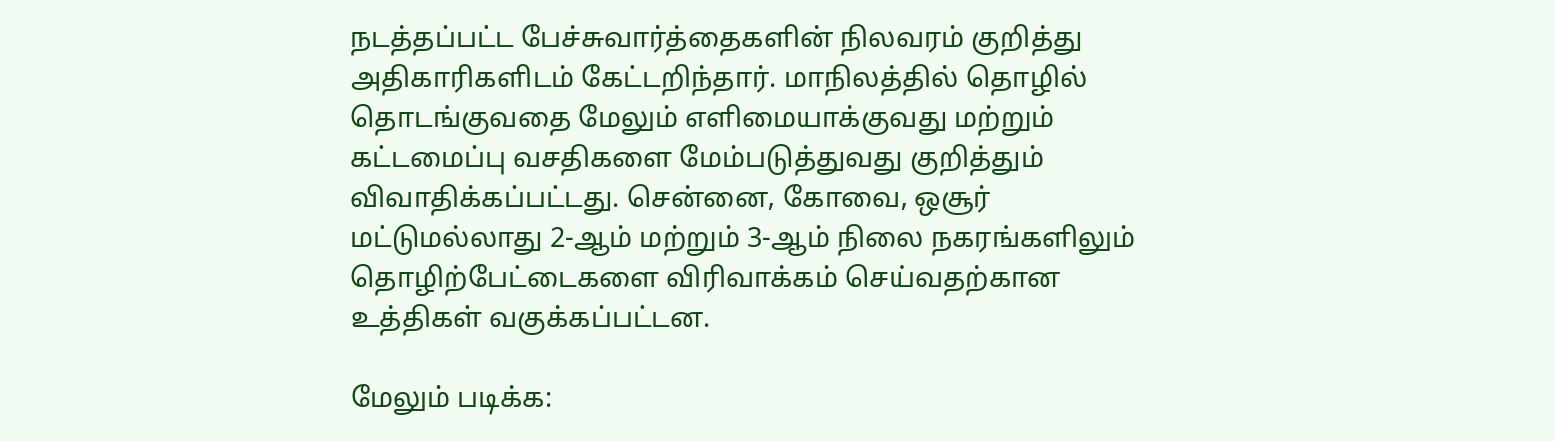நடத்தப்பட்ட பேச்சுவார்த்தைகளின் நிலவரம் குறித்து அதிகாரிகளிடம் கேட்டறிந்தார். மாநிலத்தில் தொழில் தொடங்குவதை மேலும் எளிமையாக்குவது மற்றும் கட்டமைப்பு வசதிகளை மேம்படுத்துவது குறித்தும் விவாதிக்கப்பட்டது. சென்னை, கோவை, ஒசூர் மட்டுமல்லாது 2-ஆம் மற்றும் 3-ஆம் நிலை நகரங்களிலும் தொழிற்பேட்டைகளை விரிவாக்கம் செய்வதற்கான உத்திகள் வகுக்கப்பட்டன.

மேலும் படிக்க: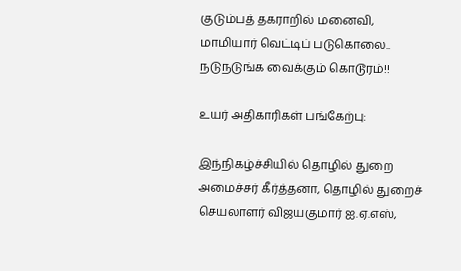குடும்பத் தகராறில் மனைவி, மாமியார் வெட்டிப் படுகொலை.. நடுநடுங்க வைக்கும் கொடூரம்!!

உயர் அதிகாரிகள் பங்கேற்பு:

இந்நிகழ்ச்சியில் தொழில் துறை அமைச்சர் கீர்த்தனா, தொழில் துறைச் செயலாளர் விஜயகுமார் ஐ.ஏ.எஸ்,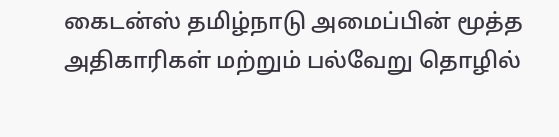கைடன்ஸ் தமிழ்நாடு அமைப்பின் மூத்த அதிகாரிகள் மற்றும் பல்வேறு தொழில்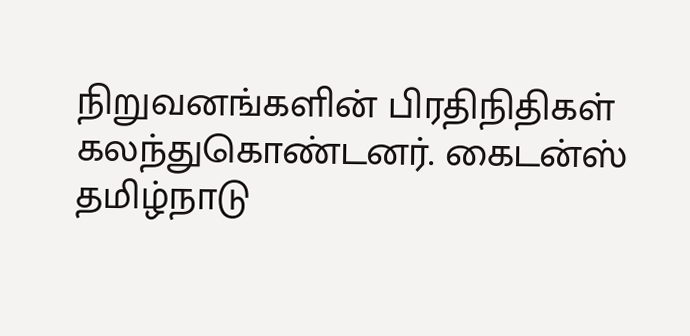நிறுவனங்களின் பிரதிநிதிகள் கலந்துகொண்டனர். கைடன்ஸ் தமிழ்நாடு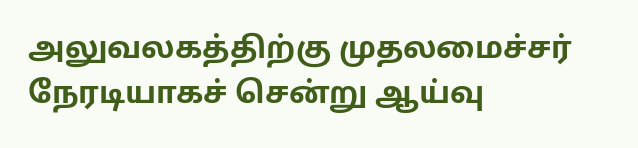அலுவலகத்திற்கு முதலமைச்சர் நேரடியாகச் சென்று ஆய்வு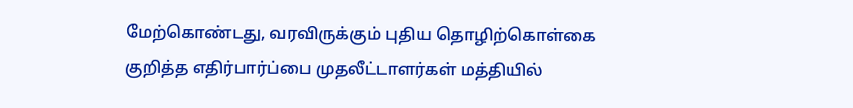மேற்கொண்டது, வரவிருக்கும் புதிய தொழிற்கொள்கை குறித்த எதிர்பார்ப்பை முதலீட்டாளர்கள் மத்தியில்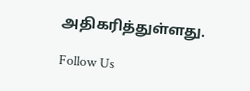அதிகரித்துள்ளது.

Follow Us